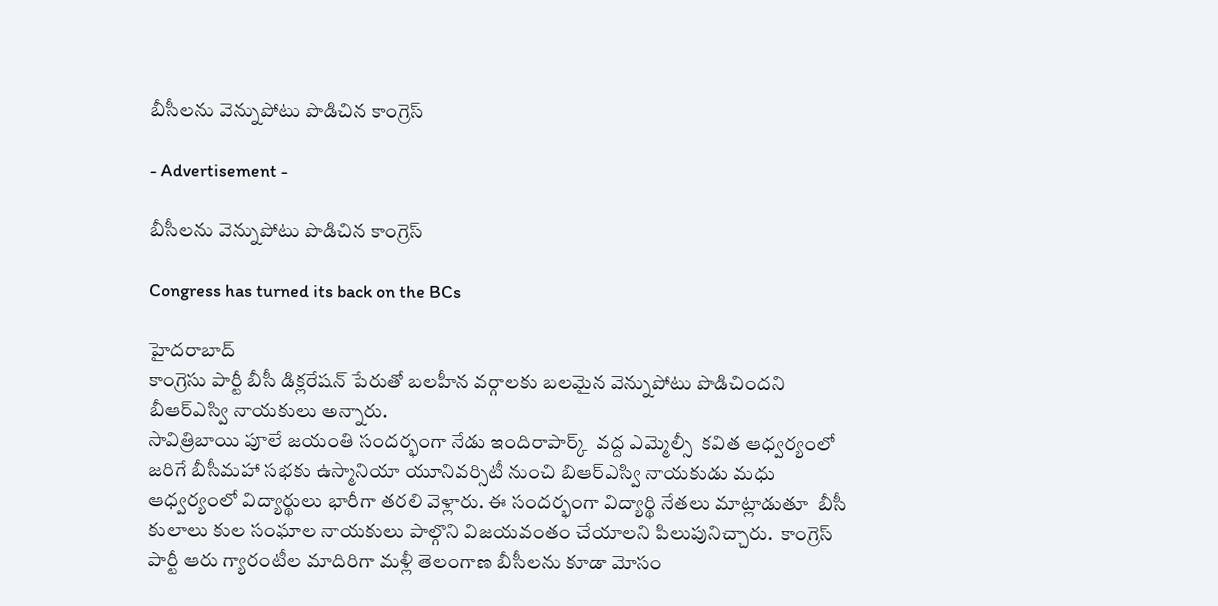బీసీలను వెన్నుపోటు పొడిచిన కాంగ్రెస్

- Advertisement -

బీసీలను వెన్నుపోటు పొడిచిన కాంగ్రెస్

Congress has turned its back on the BCs

హైదరాబాద్
కాంగ్రెసు పార్టీ బీసీ డిక్లరేషన్ పేరుతో బలహీన వర్గాలకు బలమైన వెన్నుపోటు పొడిచిందని బీఆర్ఎస్వి నాయకులు అన్నారు.
సావిత్రిబాయి పూలే జయంతి సందర్భంగా నేడు ఇందిరాపార్క్  వద్ద ఎమ్మెల్సీ  కవిత ఆధ్వర్యంలో  జరిగే బీసీమహా సభకు ఉస్మానియా యూనివర్సిటీ నుంచి బిఆర్ఎస్వి నాయకుడు మధు ఆధ్వర్యంలో విద్యార్థులు భారీగా తరలి వెళ్లారు. ఈ సందర్భంగా విద్యార్థి నేతలు మాట్లాడుతూ  బీసీ కులాలు కుల సంఘాల నాయకులు పాల్గొని విజయవంతం చేయాలని పిలుపునిచ్చారు.  కాంగ్రెస్ పార్టీ ఆరు గ్యారంటీల మాదిరిగా మళ్లీ తెలంగాణ బీసీలను కూడా మోసం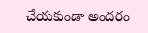చేయకుండా అందరం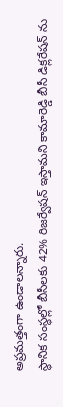అప్రమత్తంగా ఉండాలన్నారు.
స్థానిక సంస్థల్లో బీసీలకు 42% రిజర్వేషన్ ఇస్తామని కామారెడ్డి బీసీ డిక్లరేషన్ ను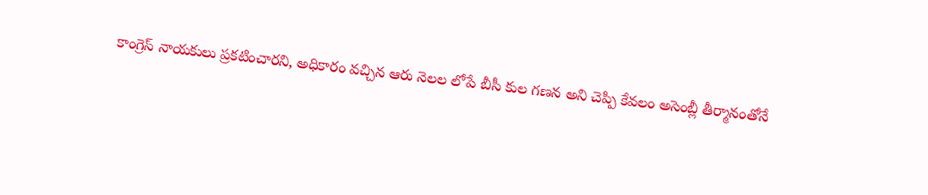కాంగ్రెస్ నాయకులు ప్రకటించారని, అధికారం వచ్చిన ఆరు నెలల లోపే బీసీ కుల గణన అని చెప్పి కేవలం అసెంబ్లీ తీర్మానంతోనే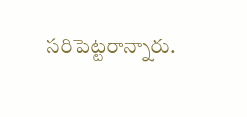సరిపెట్టరాన్నారు.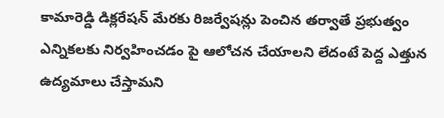కామారెడ్డి డిక్లరేషన్ మేరకు రిజర్వేషన్లు పెంచిన తర్వాతే ప్రభుత్వం ఎన్నికలకు నిర్వహించడం పై ఆలోచన చేయాలని లేదంటే పెద్ద ఎత్తున ఉద్యమాలు చేస్తామని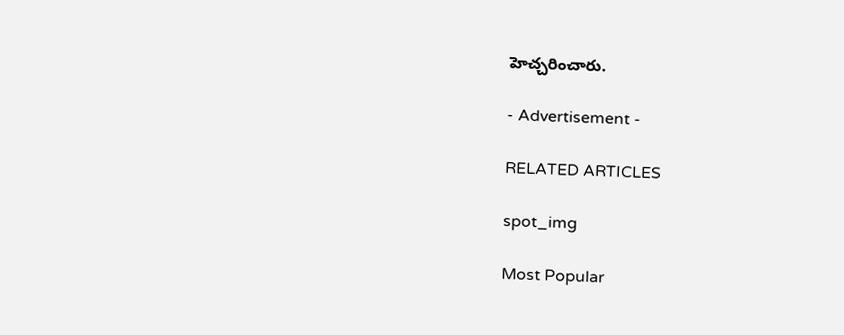హెచ్చరించారు.

- Advertisement -

RELATED ARTICLES

spot_img

Most Popular